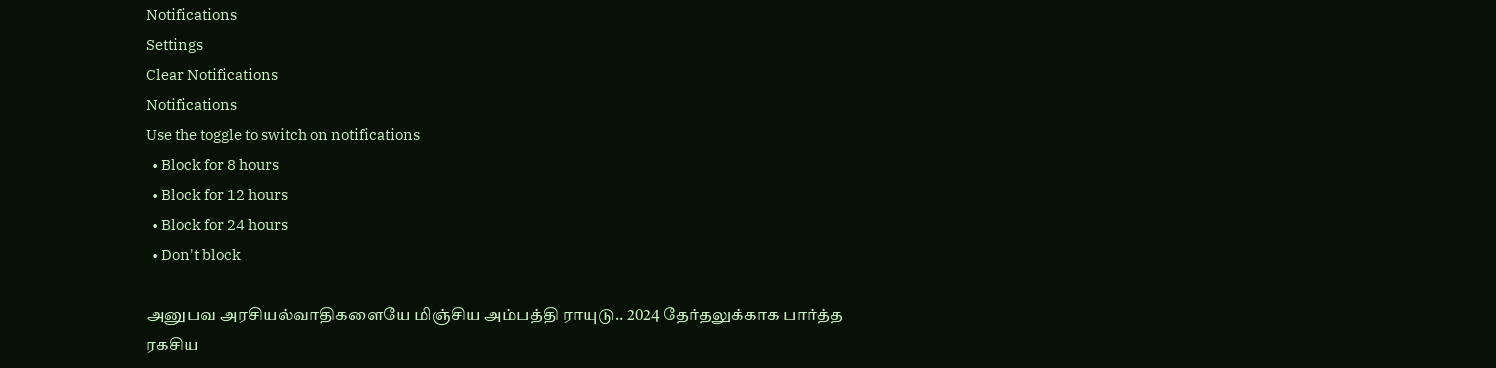Notifications
Settings
Clear Notifications
Notifications
Use the toggle to switch on notifications
  • Block for 8 hours
  • Block for 12 hours
  • Block for 24 hours
  • Don't block

அனுபவ அரசியல்வாதிகளையே மிஞ்சிய அம்பத்தி ராயுடு.. 2024 தேர்தலுக்காக பார்த்த ரகசிய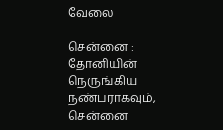வேலை

சென்னை : தோனியின் நெருங்கிய நண்பராகவும், சென்னை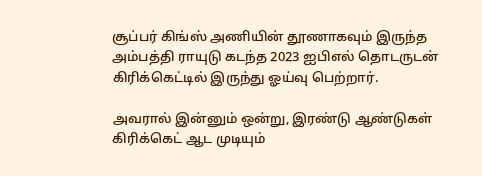சூப்பர் கிங்ஸ் அணியின் தூணாகவும் இருந்த அம்பத்தி ராயுடு கடந்த 2023 ஐபிஎல் தொடருடன் கிரிக்கெட்டில் இருந்து ஓய்வு பெற்றார்.

அவரால் இன்னும் ஒன்று, இரண்டு ஆண்டுகள் கிரிக்கெட் ஆட முடியும்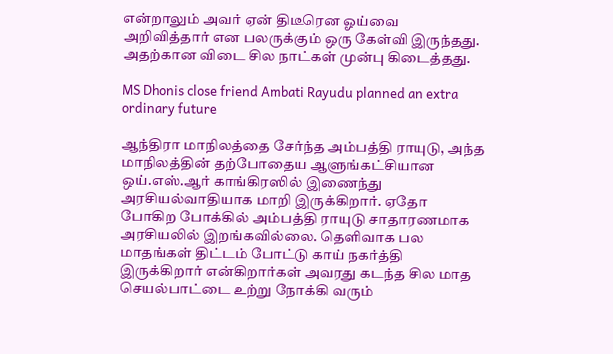என்றாலும் அவர் ஏன் திடீரென ஓய்வை அறிவித்தார் என பலருக்கும் ஒரு கேள்வி இருந்தது. அதற்கான விடை சில நாட்கள் முன்பு கிடைத்தது.

MS Dhonis close friend Ambati Rayudu planned an extra ordinary future

ஆந்திரா மாநிலத்தை சேர்ந்த அம்பத்தி ராயுடு, அந்த மாநிலத்தின் தற்போதைய ஆளுங்கட்சியான ஒய்.எஸ்.ஆர் காங்கிரஸில் இணைந்து அரசியல்வாதியாக மாறி இருக்கிறார். ஏதோ போகிற போக்கில் அம்பத்தி ராயுடு சாதாரணமாக அரசியலில் இறங்கவில்லை. தெளிவாக பல மாதங்கள் திட்டம் போட்டு காய் நகர்த்தி இருக்கிறார் என்கிறார்கள் அவரது கடந்த சில மாத செயல்பாட்டை உற்று நோக்கி வரும்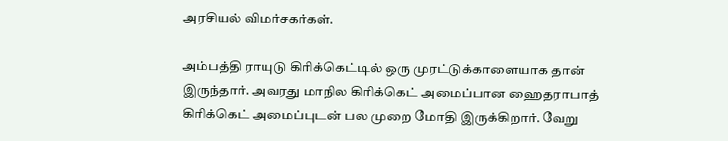அரசியல் விமர்சகர்கள்.

அம்பத்தி ராயுடு கிரிக்கெட்டில் ஒரு முரட்டுக்காளையாக தான் இருந்தார். அவரது மாநில கிரிக்கெட் அமைப்பான ஹைதராபாத் கிரிக்கெட் அமைப்புடன் பல முறை மோதி இருக்கிறார். வேறு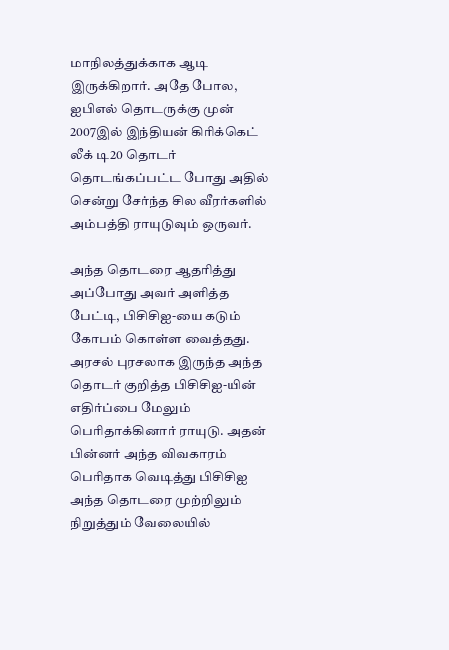மாநிலத்துக்காக ஆடி இருக்கிறார். அதே போல, ஐபிஎல் தொடருக்கு முன் 2007இல் இந்தியன் கிரிக்கெட் லீக் டி20 தொடர் தொடங்கப்பட்ட போது அதில் சென்று சேர்ந்த சில வீரர்களில் அம்பத்தி ராயுடுவும் ஒருவர்.

அந்த தொடரை ஆதரித்து அப்போது அவர் அளித்த பேட்டி, பிசிசிஐ-யை கடும் கோபம் கொள்ள வைத்தது. அரசல் புரசலாக இருந்த அந்த தொடர் குறித்த பிசிசிஐ-யின் எதிர்ப்பை மேலும் பெரிதாக்கினார் ராயுடு. அதன் பின்னர் அந்த விவகாரம் பெரிதாக வெடித்து பிசிசிஐ அந்த தொடரை முற்றிலும் நிறுத்தும் வேலையில்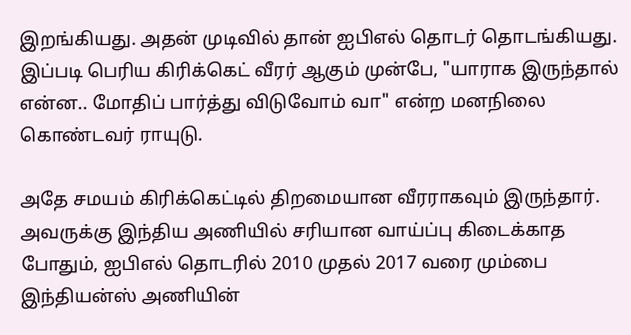இறங்கியது. அதன் முடிவில் தான் ஐபிஎல் தொடர் தொடங்கியது. இப்படி பெரிய கிரிக்கெட் வீரர் ஆகும் முன்பே, "யாராக இருந்தால் என்ன.. மோதிப் பார்த்து விடுவோம் வா" என்ற மனநிலை கொண்டவர் ராயுடு.

அதே சமயம் கிரிக்கெட்டில் திறமையான வீரராகவும் இருந்தார். அவருக்கு இந்திய அணியில் சரியான வாய்ப்பு கிடைக்காத போதும், ஐபிஎல் தொடரில் 2010 முதல் 2017 வரை மும்பை இந்தியன்ஸ் அணியின்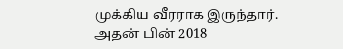முக்கிய வீரராக இருந்தார். அதன் பின் 2018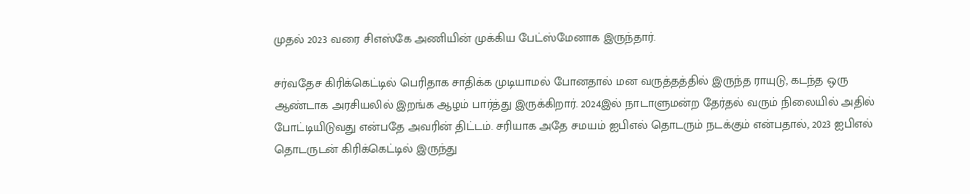முதல் 2023 வரை சிஎஸ்கே அணியின் முக்கிய பேட்ஸ்மேனாக இருந்தார்.

சர்வதேச கிரிக்கெட்டில் பெரிதாக சாதிக்க முடியாமல் போனதால் மன வருத்தத்தில் இருந்த ராயுடு, கடந்த ஒரு ஆண்டாக அரசியலில் இறங்க ஆழம் பார்த்து இருக்கிறார். 2024இல் நாடாளுமன்ற தேர்தல் வரும் நிலையில் அதில் போட்டியிடுவது என்பதே அவரின் திட்டம். சரியாக அதே சமயம் ஐபிஎல் தொடரும் நடக்கும் என்பதால், 2023 ஐபிஎல் தொடருடன் கிரிக்கெட்டில் இருந்து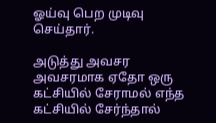ஓய்வு பெற முடிவு செய்தார்.

அடுத்து அவசர அவசரமாக ஏதோ ஒரு கட்சியில் சேராமல் எந்த கட்சியில் சேர்ந்தால்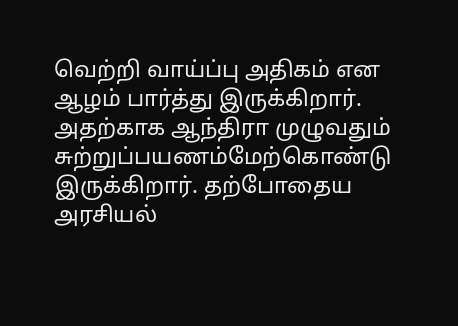வெற்றி வாய்ப்பு அதிகம் என ஆழம் பார்த்து இருக்கிறார். அதற்காக ஆந்திரா முழுவதும் சுற்றுப்பயணம்மேற்கொண்டு இருக்கிறார். தற்போதைய அரசியல்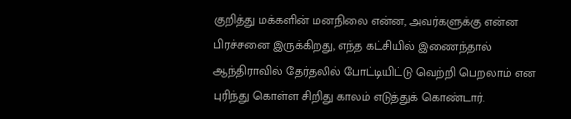குறித்து மக்களின் மனநிலை என்ன, அவர்களுக்கு என்ன பிரச்சனை இருக்கிறது, எந்த கட்சியில் இணைந்தால் ஆந்திராவில் தேர்தலில் போட்டியிட்டு வெற்றி பெறலாம் என புரிந்து கொள்ள சிறிது காலம் எடுத்துக் கொண்டார்.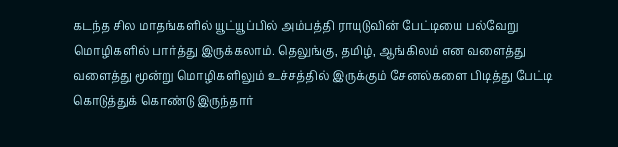கடந்த சில மாதங்களில் யூட்யூப்பில் அம்பத்தி ராயுடுவின் பேட்டியை பல்வேறு மொழிகளில் பார்த்து இருக்கலாம். தெலுங்கு, தமிழ், ஆங்கிலம் என வளைத்து வளைத்து மூன்று மொழிகளிலும் உச்சத்தில் இருக்கும் சேனல்களை பிடித்து பேட்டி கொடுத்துக் கொண்டு இருந்தார்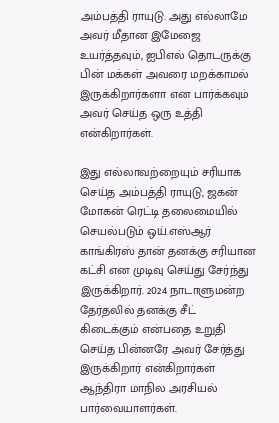அம்பத்தி ராயுடு. அது எல்லாமே அவர் மீதான இமேஜை உயர்த்தவும், ஐபிஎல் தொடருக்கு பின் மக்கள் அவரை மறக்காமல் இருக்கிறார்களா என பார்க்கவும் அவர் செய்த ஒரு உத்தி என்கிறார்கள்.

இது எல்லாவற்றையும் சரியாக செய்த அம்பத்தி ராயுடு, ஜகன் மோகன் ரெட்டி தலைமையில் செயல்படும் ஒய்.எஸ்ஆர் காங்கிரஸ் தான் தனக்கு சரியான கட்சி என முடிவு செய்து சேர்ந்து இருக்கிறார். 2024 நாடாளுமன்ற தேர்தலில் தனக்கு சீட் கிடைக்கும் என்பதை உறுதி செய்த பின்னரே அவர் சேர்த்து இருக்கிறார் என்கிறார்கள் ஆந்திரா மாநில அரசியல் பார்வையாளர்கள்.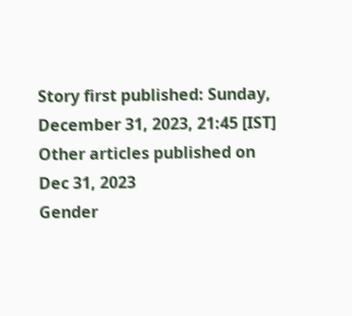Story first published: Sunday, December 31, 2023, 21:45 [IST]
Other articles published on Dec 31, 2023
Gender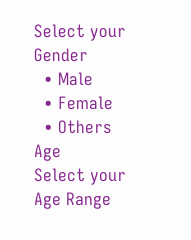Select your Gender
  • Male
  • Female
  • Others
Age
Select your Age Range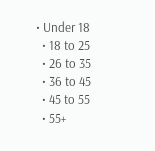• Under 18
  • 18 to 25
  • 26 to 35
  • 36 to 45
  • 45 to 55
  • 55+